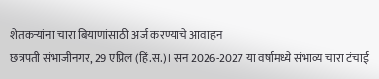शेतकऱ्यांना चारा बियाणांसाठी अर्ज करण्याचे आवाहन
छत्रपती संभाजीनगर, 29 एप्रिल (हिं.स.)। सन 2026-2027 या वर्षामध्ये संभाव्य चारा टंचाई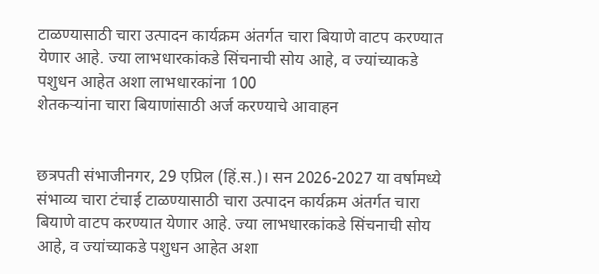टाळण्यासाठी चारा उत्पादन कार्यक्रम अंतर्गत चारा बियाणे वाटप करण्यात येणार आहे. ज्या लाभधारकांकडे सिंचनाची सोय आहे, व ज्यांच्याकडे पशुधन आहेत अशा लाभधारकांना 100
शेतकऱ्यांना चारा बियाणांसाठी अर्ज करण्याचे आवाहन


छत्रपती संभाजीनगर, 29 एप्रिल (हिं.स.)। सन 2026-2027 या वर्षामध्ये संभाव्य चारा टंचाई टाळण्यासाठी चारा उत्पादन कार्यक्रम अंतर्गत चारा बियाणे वाटप करण्यात येणार आहे. ज्या लाभधारकांकडे सिंचनाची सोय आहे, व ज्यांच्याकडे पशुधन आहेत अशा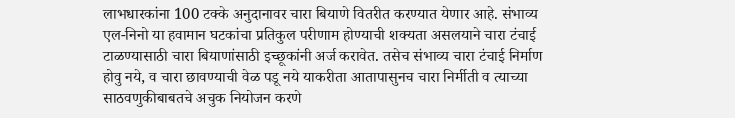लाभधारकांना 100 टक्के अनुदानावर चारा बियाणे वितरीत करण्यात येणार आहे. संभाव्य एल-निनो या हवामान घटकांचा प्रतिकुल परीणाम होण्याची शक्यता असलयाने चारा टंचाई टाळण्यासाठी चारा बियाणांसाठी इच्छूकांनी अर्ज करावेत. तसेच संभाव्य चारा टंचाई निर्माण होवु नये, व चारा छावण्याची वेळ पडू नये याकरीता आतापासुनच चारा निर्मीती व त्याच्या साठवणुकीबाबतचे अचुक नियोजन करणे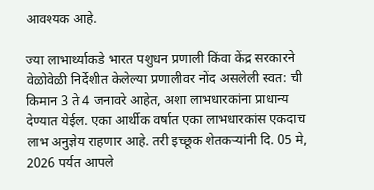आवश्यक आहे.

ज्या लाभार्थ्याकडे भारत पशुधन प्रणाली किंवा केंद्र सरकारने वेळोवेळी निर्देशीत केलेल्या प्रणालीवर नोंद असलेली स्वत: ची किमान 3 ते 4 जनावरे आहेत, अशा लाभधारकांना प्राधान्य देण्यात येईल. एका आर्थीक वर्षात एका लाभधारकांस एकदाच लाभ अनुज्ञेय राहणार आहे. तरी इच्छूक शेतकऱ्यांनी दि. 05 मे, 2026 पर्यत आपले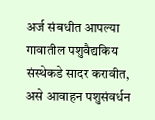अर्ज संबधीत आपल्या गावातील पशुवैद्यकिय संस्थेकडे सादर करावीत, असे आवाहन पशुसंवर्धन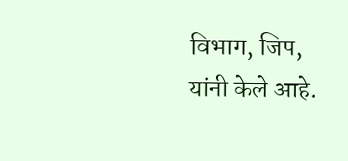विभाग, जिप, यांनी केले आहे.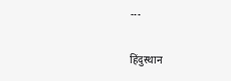---

हिंदुस्थान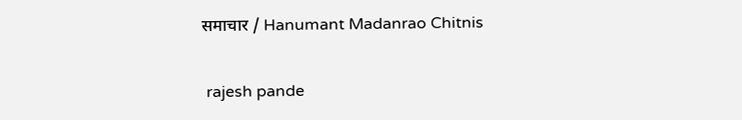समाचार / Hanumant Madanrao Chitnis


 rajesh pande